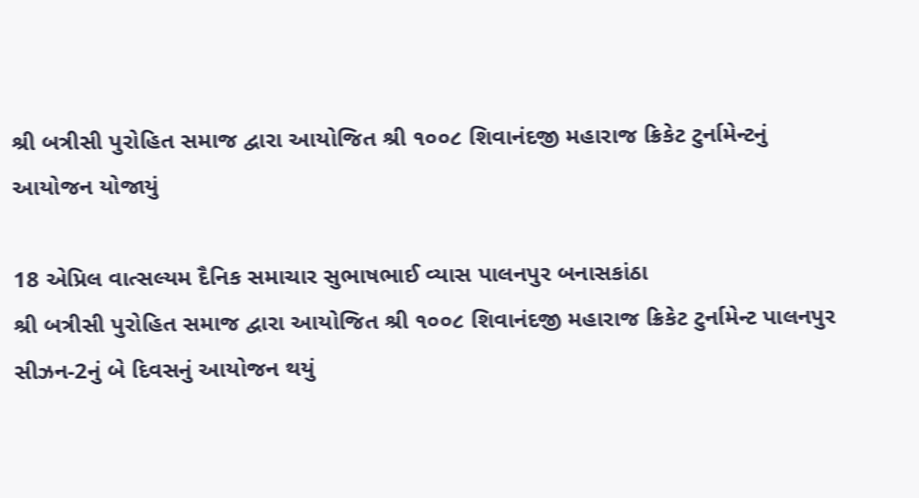શ્રી બત્રીસી પુરોહિત સમાજ દ્વારા આયોજિત શ્રી ૧૦૦૮ શિવાનંદજી મહારાજ ક્રિકેટ ટુર્નામેન્ટનું આયોજન યોજાયું

18 એપ્રિલ વાત્સલ્યમ દૈનિક સમાચાર સુભાષભાઈ વ્યાસ પાલનપુર બનાસકાંઠા
શ્રી બત્રીસી પુરોહિત સમાજ દ્વારા આયોજિત શ્રી ૧૦૦૮ શિવાનંદજી મહારાજ ક્રિકેટ ટુર્નામેન્ટ પાલનપુર સીઝન-2નું બે દિવસનું આયોજન થયું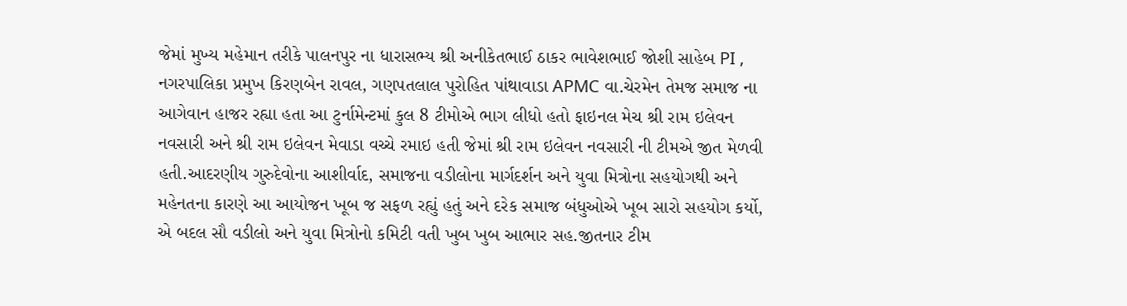જેમાં મુખ્ય મહેમાન તરીકે પાલનપુર ના ધારાસભ્ય શ્રી અનીકેતભાઈ ઠાકર ભાવેશભાઈ જોશી સાહેબ PI , નગરપાલિકા પ્રમુખ કિરણબેન રાવલ, ગણપતલાલ પુરોહિત પાંથાવાડા APMC વા.ચેરમેન તેમજ સમાજ ના આગેવાન હાજર રહ્યા હતા આ ટુર્નામેન્ટમાં કુલ 8 ટીમોએ ભાગ લીધો હતો ફાઇનલ મેચ શ્રી રામ ઇલેવન નવસારી અને શ્રી રામ ઇલેવન મેવાડા વચ્ચે રમાઇ હતી જેમાં શ્રી રામ ઇલેવન નવસારી ની ટીમએ જીત મેળવી હતી.આદરણીય ગુરુદેવોના આશીર્વાદ, સમાજના વડીલોના માર્ગદર્શન અને યુવા મિત્રોના સહયોગથી અને મહેનતના કારણે આ આયોજન ખૂબ જ સફળ રહ્યું હતું અને દરેક સમાજ બંધુઓએ ખૂબ સારો સહયોગ કર્યો, એ બદલ સૌ વડીલો અને યુવા મિત્રોનો કમિટી વતી ખુબ ખુબ આભાર સહ.જીતનાર ટીમ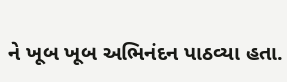ને ખૂબ ખૂબ અભિનંદન પાઠવ્યા હતા.